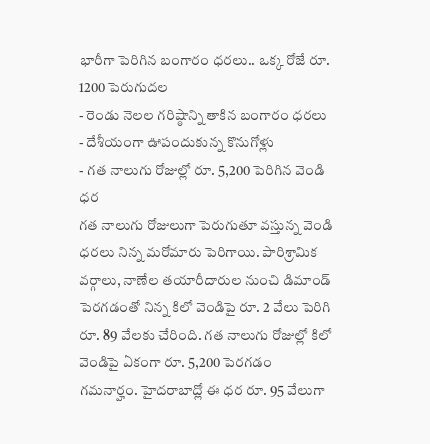భారీగా పెరిగిన బంగారం ధరలు.. ఒక్క రోజే రూ. 1200 పెరుగుదల
- రెండు నెలల గరిష్ఠాన్ని తాకిన బంగారం ధరలు
- దేశీయంగా ఊపందుకున్న కొనుగోళ్లు
- గత నాలుగు రోజుల్లో రూ. 5,200 పెరిగిన వెండి ధర
గత నాలుగు రోజులుగా పెరుగుతూ వస్తున్న వెండి ధరలు నిన్న మరోమారు పెరిగాయి. పారిశ్రామిక వర్గాలు, నాణేల తయారీదారుల నుంచి డిమాండ్ పెరగడంతో నిన్న కిలో వెండిపై రూ. 2 వేలు పెరిగి రూ. 89 వేలకు చేరింది. గత నాలుగు రోజుల్లో కిలో వెండిపై ఏకంగా రూ. 5,200 పెరగడం గమనార్హం. హైదరాబాద్లో ఈ ధర రూ. 95 వేలుగా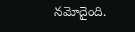నమోదైంది.